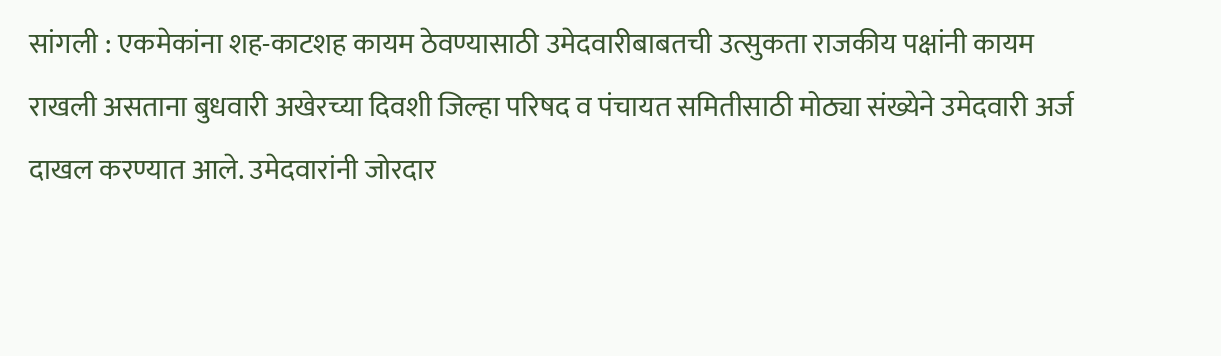सांगली : एकमेकांना शह-काटशह कायम ठेवण्यासाठी उमेदवारीबाबतची उत्सुकता राजकीय पक्षांनी कायम राखली असताना बुधवारी अखेरच्या दिवशी जिल्हा परिषद व पंचायत समितीसाठी मोठ्या संख्येने उमेदवारी अर्ज दाखल करण्यात आले. उमेदवारांनी जोरदार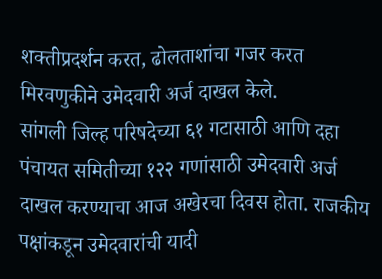शक्तीप्रदर्शन करत, ढोलताशांचा गजर करत मिरवणुकीने उमेदवारी अर्ज दाखल केले.
सांगली जिल्ह परिषदेच्या ६१ गटासाठी आणि दहा पंचायत समितीच्या १२२ गणांसाठी उमेदवारी अर्ज दाखल करण्याचा आज अखेरचा दिवस होता. राजकीय पक्षांकडून उमेदवारांची यादी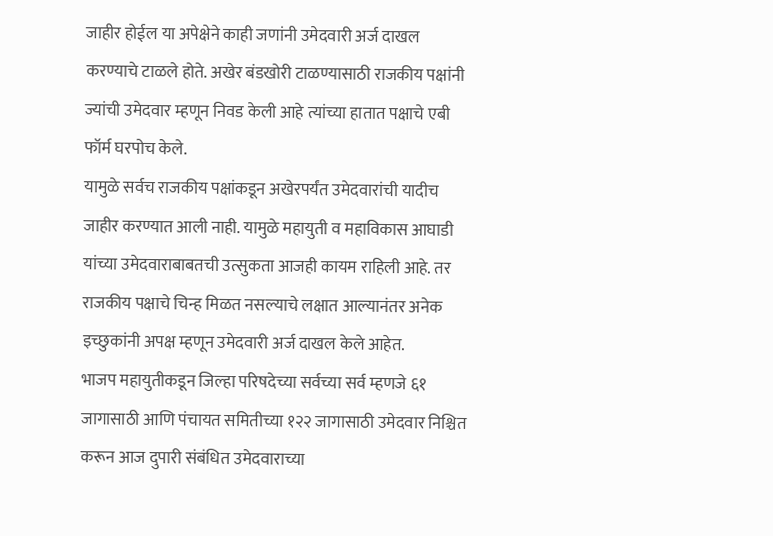जाहीर होईल या अपेक्षेने काही जणांनी उमेदवारी अर्ज दाखल करण्याचे टाळले होते. अखेर बंडखोरी टाळण्यासाठी राजकीय पक्षांनी ज्यांची उमेदवार म्हणून निवड केली आहे त्यांच्या हातात पक्षाचे एबी फॉर्म घरपोच केले.
यामुळे सर्वच राजकीय पक्षांकडून अखेरपर्यंत उमेदवारांची यादीच जाहीर करण्यात आली नाही. यामुळे महायुती व महाविकास आघाडी यांच्या उमेदवाराबाबतची उत्सुकता आजही कायम राहिली आहे. तर राजकीय पक्षाचे चिन्ह मिळत नसल्याचे लक्षात आल्यानंतर अनेक इच्छुकांनी अपक्ष म्हणून उमेदवारी अर्ज दाखल केले आहेत.
भाजप महायुतीकडून जिल्हा परिषदेच्या सर्वच्या सर्व म्हणजे ६१ जागासाठी आणि पंचायत समितीच्या १२२ जागासाठी उमेदवार निश्चित करून आज दुपारी संबंधित उमेदवाराच्या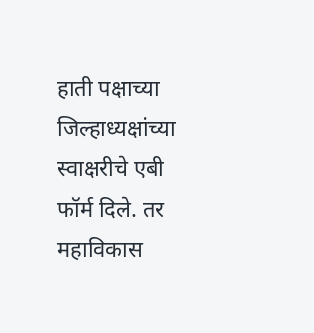हाती पक्षाच्या जिल्हाध्यक्षांच्या स्वाक्षरीचे एबी फॉर्म दिले. तर महाविकास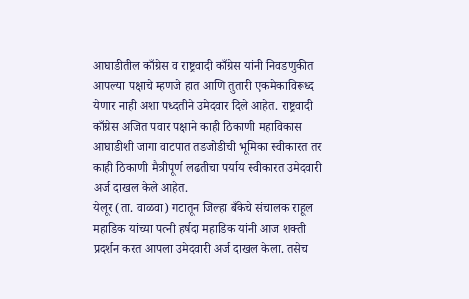आघाडीतील काँग्रेस व राष्ट्रवादी काँग्रेस यांनी निवडणुकीत आपल्या पक्षाचे म्हणजे हात आणि तुतारी एकमेकाविरूध्द येणार नाही अशा पध्दतीने उमेदवार दिले आहेत. राष्ट्रवादी काँग्रेस अजित पवार पक्षाने काही ठिकाणी महाविकास आघाडीशी जागा वाटपात तडजोडीची भूमिका स्वीकारत तर काही ठिकाणी मैत्रीपूर्ण लढतीचा पर्याय स्वीकारत उमेदवारी अर्ज दाखल केले आहेत.
येलूर (ता. वाळवा) गटातून जिल्हा बँकेचे संचालक राहूल महाडिक यांच्या पत्नी हर्षदा महाडिक यांनी आज शक्ती प्रदर्शन करत आपला उमेदवारी अर्ज दाखल केला. तसेच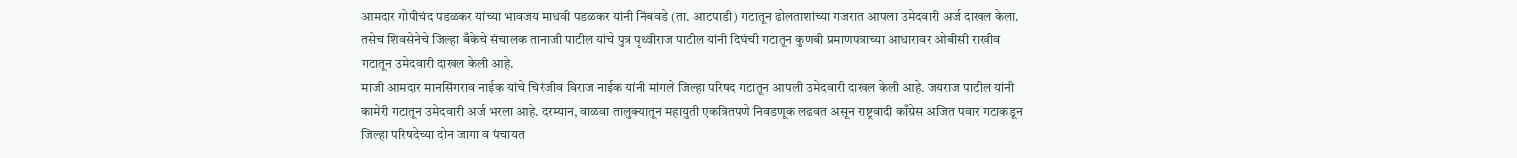आमदार गोपीचंद पडळकर यांच्या भावजय माधवी पडळकर यांनी निंबवडे (ता. आटपाडी) गटातून ढोलताशांच्या गजरात आपला उमेदवारी अर्ज दाखल केला. तसेच शिवसेनेचे जिल्हा बँकेचे संचालक तानाजी पाटील यांचे पुत्र पृथ्वीराज पाटील यांनी दिघंची गटातून कुणबी प्रमाणपत्राच्या आधारावर ओबीसी राखीव गटातून उमेदवारी दाखल केली आहे.
माजी आमदार मानसिंगराव नाईक यांचे चिरंजीव विराज नाईक यांनी मांगले जिल्हा परिषद गटातून आपली उमेदवारी दाखल केली आहे. जयराज पाटील यांनी कामेरी गटातून उमेदवारी अर्ज भरला आहे. दरम्यान, वाळवा तालुक्यातून महायुती एकत्रितपणे निवडणूक लढवत असून राष्ट्रवादी काँग्रेस अजित पवार गटाकडून जिल्हा परिषदेच्या दोन जागा व पंचायत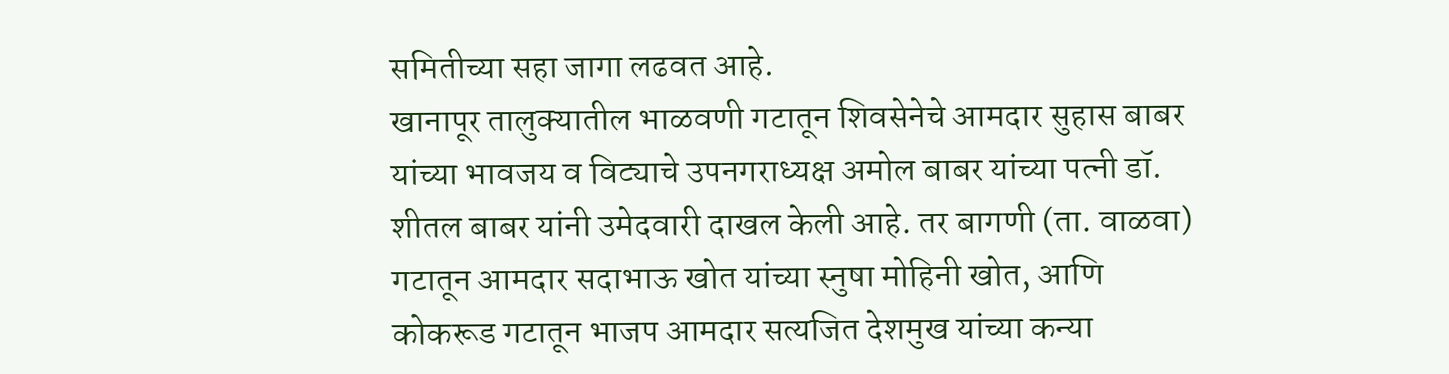समितीच्या सहा जागा लढवत आहे.
खानापूर तालुक्यातील भाळवणी गटातून शिवसेनेचे आमदार सुहास बाबर यांच्या भावजय व विट्याचे उपनगराध्यक्ष अमोल बाबर यांच्या पत्नी डॉ. शीतल बाबर यांनी उमेदवारी दाखल केली आहे. तर बागणी (ता. वाळवा) गटातून आमदार सदाभाऊ खोत यांच्या स्नुषा मोहिनी खोत, आणि कोकरूड गटातून भाजप आमदार सत्यजित देशमुख यांच्या कन्या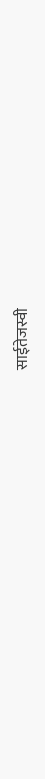साईतेजस्वी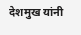देशमुख यांनी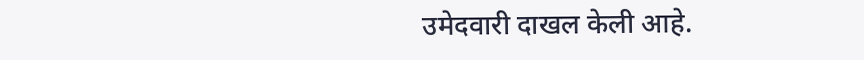उमेदवारी दाखल केली आहे.